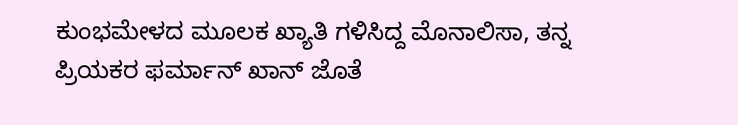ಕುಂಭಮೇಳದ ಮೂಲಕ ಖ್ಯಾತಿ ಗಳಿಸಿದ್ದ ಮೊನಾಲಿಸಾ, ತನ್ನ ಪ್ರಿಯಕರ ಫರ್ಮಾನ್ ಖಾನ್ ಜೊತೆ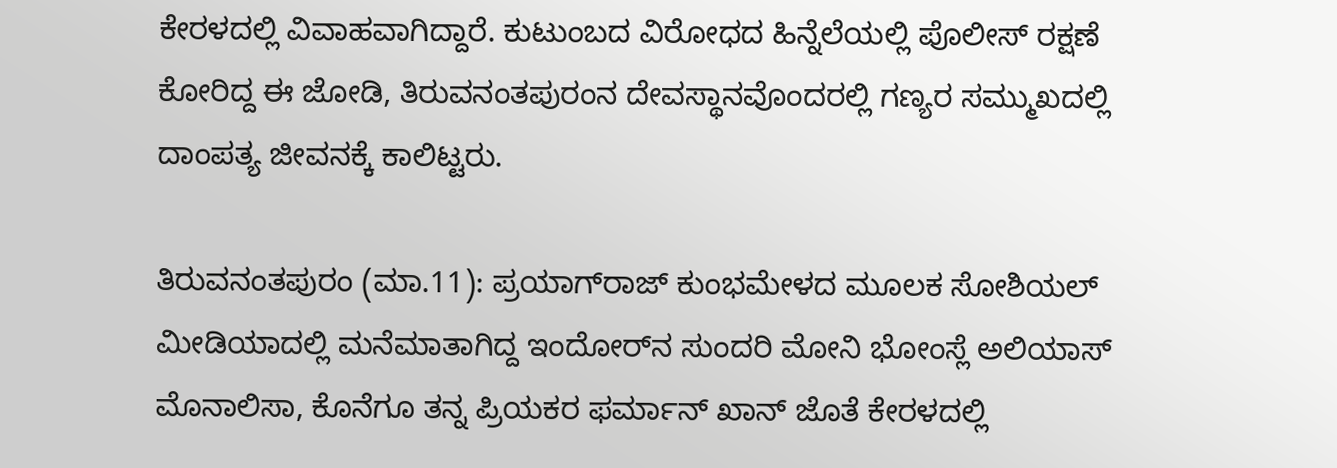ಕೇರಳದಲ್ಲಿ ವಿವಾಹವಾಗಿದ್ದಾರೆ. ಕುಟುಂಬದ ವಿರೋಧದ ಹಿನ್ನೆಲೆಯಲ್ಲಿ ಪೊಲೀಸ್ ರಕ್ಷಣೆ ಕೋರಿದ್ದ ಈ ಜೋಡಿ, ತಿರುವನಂತಪುರಂನ ದೇವಸ್ಥಾನವೊಂದರಲ್ಲಿ ಗಣ್ಯರ ಸಮ್ಮುಖದಲ್ಲಿ ದಾಂಪತ್ಯ ಜೀವನಕ್ಕೆ ಕಾಲಿಟ್ಟರು.

ತಿರುವನಂತಪುರಂ (ಮಾ.11): ಪ್ರಯಾಗ್‌ರಾಜ್ ಕುಂಭಮೇಳದ ಮೂಲಕ ಸೋಶಿಯಲ್‌ ಮೀಡಿಯಾದಲ್ಲಿ ಮನೆಮಾತಾಗಿದ್ದ ಇಂದೋರ್‌ನ ಸುಂದರಿ ಮೋನಿ ಭೋಂಸ್ಲೆ ಅಲಿಯಾಸ್ ಮೊನಾಲಿಸಾ, ಕೊನೆಗೂ ತನ್ನ ಪ್ರಿಯಕರ ಫರ್ಮಾನ್ ಖಾನ್ ಜೊತೆ ಕೇರಳದಲ್ಲಿ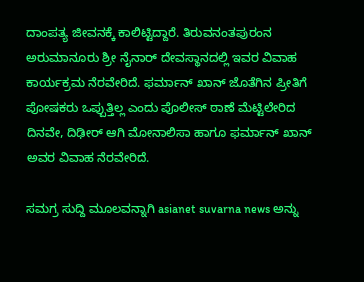ದಾಂಪತ್ಯ ಜೀವನಕ್ಕೆ ಕಾಲಿಟ್ಟಿದ್ದಾರೆ. ತಿರುವನಂತಪುರಂನ ಅರುಮಾನೂರು ಶ್ರೀ ನೈನಾರ್ ದೇವಸ್ಥಾನದಲ್ಲಿ ಇವರ ವಿವಾಹ ಕಾರ್ಯಕ್ರಮ ನೆರವೇರಿದೆ. ಫರ್ಮಾನ್‌ ಖಾನ್‌ ಜೊತೆಗಿನ ಪ್ರೀತಿಗೆ ಪೋಷಕರು ಒಪ್ಪುತ್ತಿಲ್ಲ ಎಂದು ಪೊಲೀಸ್‌ ಠಾಣೆ ಮೆಟ್ಟಿಲೇರಿದ ದಿನವೇ, ದಿಢೀರ್‌ ಆಗಿ ಮೋನಾಲಿಸಾ ಹಾಗೂ ಫರ್ಮಾನ್‌ ಖಾನ್‌ ಅವರ ವಿವಾಹ ನೆರವೇರಿದೆ.

ಸಮಗ್ರ ಸುದ್ದಿ ಮೂಲವನ್ನಾಗಿ asianet suvarna news ಅನ್ನು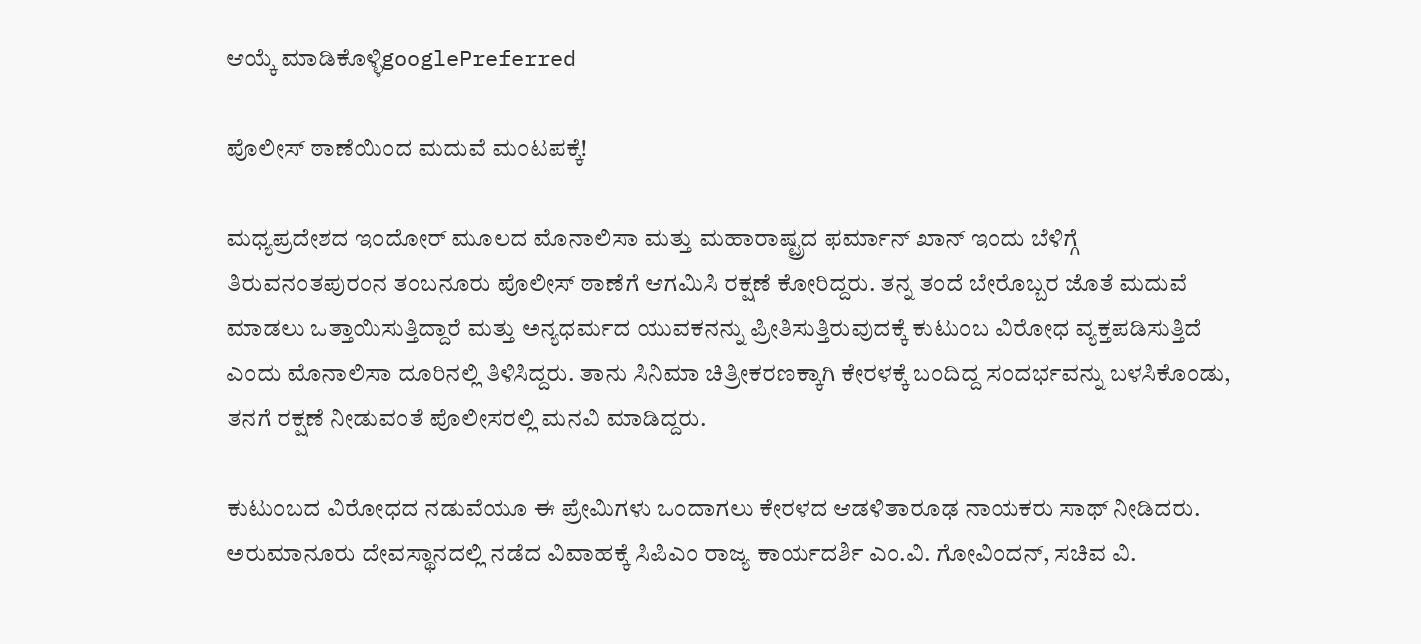ಆಯ್ಕೆ ಮಾಡಿಕೊಳ್ಳಿgooglePreferred

ಪೊಲೀಸ್ ಠಾಣೆಯಿಂದ ಮದುವೆ ಮಂಟಪಕ್ಕೆ!

ಮಧ್ಯಪ್ರದೇಶದ ಇಂದೋರ್ ಮೂಲದ ಮೊನಾಲಿಸಾ ಮತ್ತು ಮಹಾರಾಷ್ಟ್ರದ ಫರ್ಮಾನ್ ಖಾನ್ ಇಂದು ಬೆಳಿಗ್ಗೆ ತಿರುವನಂತಪುರಂನ ತಂಬನೂರು ಪೊಲೀಸ್ ಠಾಣೆಗೆ ಆಗಮಿಸಿ ರಕ್ಷಣೆ ಕೋರಿದ್ದರು. ತನ್ನ ತಂದೆ ಬೇರೊಬ್ಬರ ಜೊತೆ ಮದುವೆ ಮಾಡಲು ಒತ್ತಾಯಿಸುತ್ತಿದ್ದಾರೆ ಮತ್ತು ಅನ್ಯಧರ್ಮದ ಯುವಕನನ್ನು ಪ್ರೀತಿಸುತ್ತಿರುವುದಕ್ಕೆ ಕುಟುಂಬ ವಿರೋಧ ವ್ಯಕ್ತಪಡಿಸುತ್ತಿದೆ ಎಂದು ಮೊನಾಲಿಸಾ ದೂರಿನಲ್ಲಿ ತಿಳಿಸಿದ್ದರು. ತಾನು ಸಿನಿಮಾ ಚಿತ್ರೀಕರಣಕ್ಕಾಗಿ ಕೇರಳಕ್ಕೆ ಬಂದಿದ್ದ ಸಂದರ್ಭವನ್ನು ಬಳಸಿಕೊಂಡು, ತನಗೆ ರಕ್ಷಣೆ ನೀಡುವಂತೆ ಪೊಲೀಸರಲ್ಲಿ ಮನವಿ ಮಾಡಿದ್ದರು.

ಕುಟುಂಬದ ವಿರೋಧದ ನಡುವೆಯೂ ಈ ಪ್ರೇಮಿಗಳು ಒಂದಾಗಲು ಕೇರಳದ ಆಡಳಿತಾರೂಢ ನಾಯಕರು ಸಾಥ್ ನೀಡಿದರು. ಅರುಮಾನೂರು ದೇವಸ್ಥಾನದಲ್ಲಿ ನಡೆದ ವಿವಾಹಕ್ಕೆ ಸಿಪಿಎಂ ರಾಜ್ಯ ಕಾರ್ಯದರ್ಶಿ ಎಂ.ವಿ. ಗೋವಿಂದನ್, ಸಚಿವ ವಿ.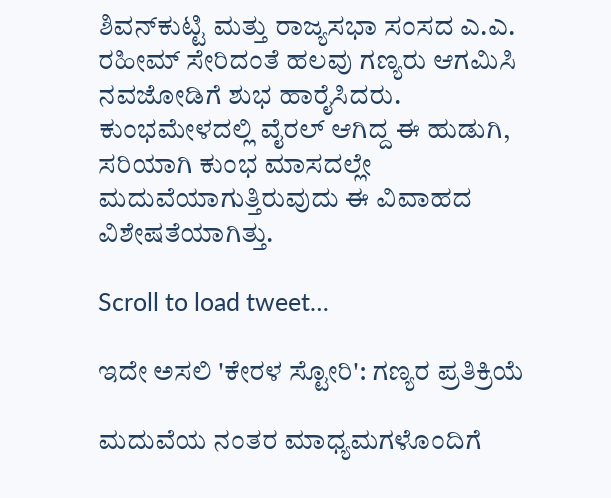ಶಿವನ್‌ಕುಟ್ಟಿ ಮತ್ತು ರಾಜ್ಯಸಭಾ ಸಂಸದ ಎ.ಎ. ರಹೀಮ್ ಸೇರಿದಂತೆ ಹಲವು ಗಣ್ಯರು ಆಗಮಿಸಿ ನವಜೋಡಿಗೆ ಶುಭ ಹಾರೈಸಿದರು. ಕುಂಭಮೇಳದಲ್ಲಿ ವೈರಲ್ ಆಗಿದ್ದ ಈ ಹುಡುಗಿ, ಸರಿಯಾಗಿ ಕುಂಭ ಮಾಸದಲ್ಲೇ ಮದುವೆಯಾಗುತ್ತಿರುವುದು ಈ ವಿವಾಹದ ವಿಶೇಷತೆಯಾಗಿತ್ತು.

Scroll to load tweet…

ಇದೇ ಅಸಲಿ 'ಕೇರಳ ಸ್ಟೋರಿ': ಗಣ್ಯರ ಪ್ರತಿಕ್ರಿಯೆ

ಮದುವೆಯ ನಂತರ ಮಾಧ್ಯಮಗಳೊಂದಿಗೆ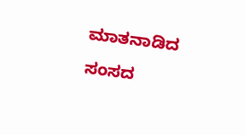ಮಾತನಾಡಿದ ಸಂಸದ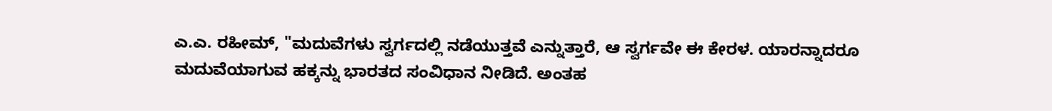ಎ.ಎ. ರಹೀಮ್, "ಮದುವೆಗಳು ಸ್ವರ್ಗದಲ್ಲಿ ನಡೆಯುತ್ತವೆ ಎನ್ನುತ್ತಾರೆ, ಆ ಸ್ವರ್ಗವೇ ಈ ಕೇರಳ. ಯಾರನ್ನಾದರೂ ಮದುವೆಯಾಗುವ ಹಕ್ಕನ್ನು ಭಾರತದ ಸಂವಿಧಾನ ನೀಡಿದೆ. ಅಂತಹ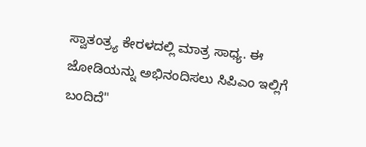ಸ್ವಾತಂತ್ರ್ಯ ಕೇರಳದಲ್ಲಿ ಮಾತ್ರ ಸಾಧ್ಯ. ಈ ಜೋಡಿಯನ್ನು ಅಭಿನಂದಿಸಲು ಸಿಪಿಎಂ ಇಲ್ಲಿಗೆ ಬಂದಿದೆ"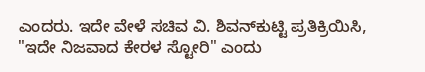ಎಂದರು. ಇದೇ ವೇಳೆ ಸಚಿವ ವಿ. ಶಿವನ್‌ಕುಟ್ಟಿ ಪ್ರತಿಕ್ರಿಯಿಸಿ, "ಇದೇ ನಿಜವಾದ ಕೇರಳ ಸ್ಟೋರಿ" ಎಂದು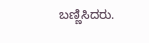ಬಣ್ಣಿಸಿದರು.